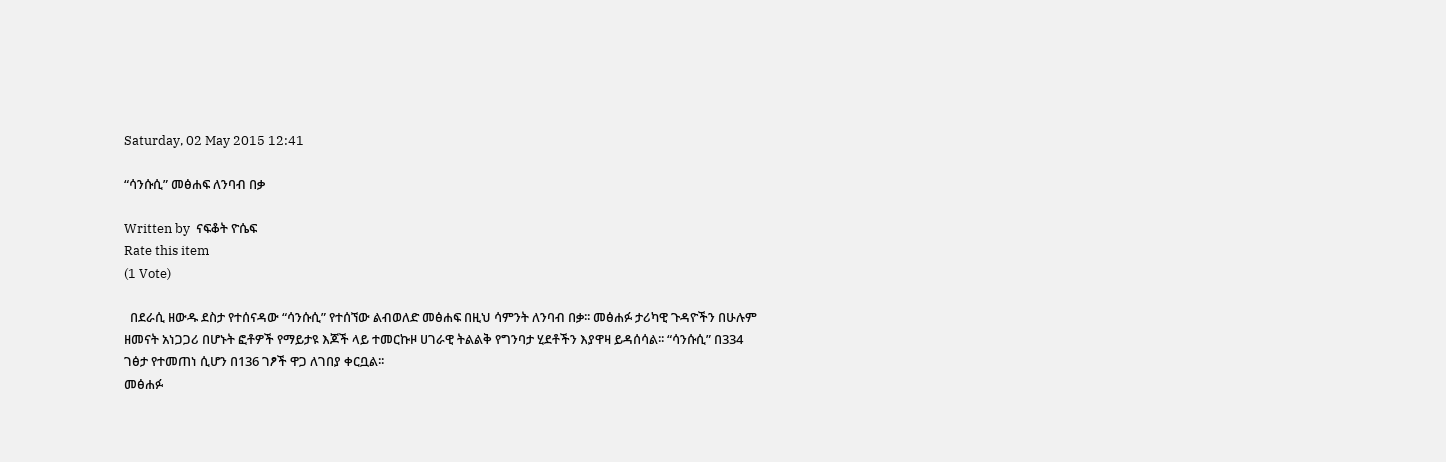Saturday, 02 May 2015 12:41

“ሳንሱሲ” መፅሐፍ ለንባብ በቃ

Written by  ናፍቆት ዮሴፍ
Rate this item
(1 Vote)

  በደራሲ ዘውዱ ደስታ የተሰናዳው “ሳንሱሲ” የተሰኘው ልብወለድ መፅሐፍ በዚህ ሳምንት ለንባብ በቃ፡፡ መፅሐፉ ታሪካዊ ጉዳዮችን በሁሉም ዘመናት አነጋጋሪ በሆኑት ፎቶዎች የማይታዩ እጆች ላይ ተመርኩዞ ሀገራዊ ትልልቅ የግንባታ ሂደቶችን እያዋዛ ይዳሰሳል፡፡ “ሳንሱሲ” በ334 ገፅታ የተመጠነ ሲሆን በ136 ገፆች ዋጋ ለገበያ ቀርቧል፡፡
መፅሐፉ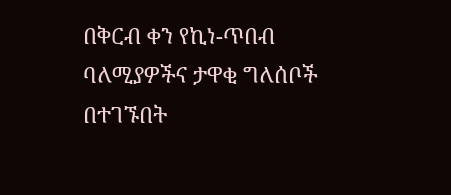በቅርብ ቀን የኪነ-ጥበብ ባለሚያዎችና ታዋቂ ግለሰቦች በተገኙበት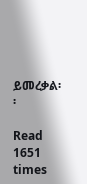ይመረቃል፡፡

Read 1651 times